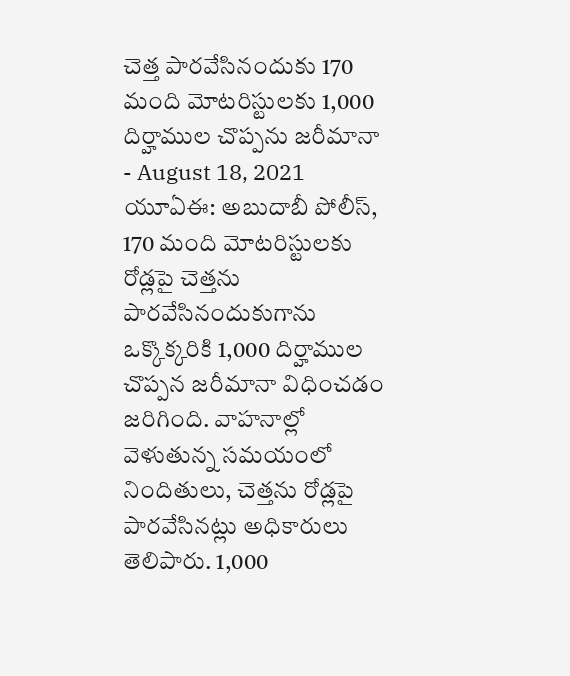చెత్త పారవేసినందుకు 170 మంది మోటరిస్టులకు 1,000 దిర్హాముల చొప్పను జరీమానా
- August 18, 2021
యూఏఈ: అబుదాబీ పోలీస్, 170 మంది మోటరిస్టులకు రోడ్లపై చెత్తను పారవేసినందుకుగాను ఒక్కొక్కరికి 1,000 దిర్హాముల చొప్పన జరీమానా విధించడం జరిగింది. వాహనాల్లో వెళుతున్న సమయంలో నిందితులు, చెత్తను రోడ్లపై పారవేసినట్లు అధికారులు తెలిపారు. 1,000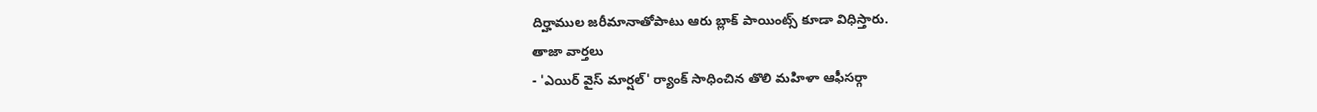దిర్హాముల జరీమానాతోపాటు ఆరు బ్లాక్ పాయింట్స్ కూడా విధిస్తారు.
తాజా వార్తలు
- 'ఎయిర్ వైస్ మార్షల్' ర్యాంక్ సాధించిన తొలి మహిళా ఆఫీసర్గా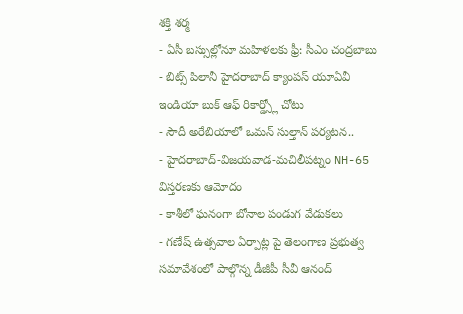శక్తి శర్మ
- ఏసీ బస్సుల్లోనూ మహిళలకు ఫ్రీ: సీఎం చంద్రబాబు
- బిట్స్ పిలానీ హైదరాబాద్ క్యాంపస్ యూఏవీ ఇండియా బుక్ ఆఫ్ రికార్డ్స్లో చోటు
- సౌదీ అరేబియాలో ఒమన్ సుల్తాన్ పర్యటన..
- హైదరాబాద్-విజయవాడ-మచిలీపట్నం NH-65 విస్తరణకు ఆమోదం
- కాశీలో ఘనంగా బోనాల పండుగ వేడుకలు
- గణేష్ ఉత్సవాల ఏర్పాట్ల పై తెలంగాణ ప్రభుత్వ సమావేశంలో పాల్గొన్న డీజీపీ సీవీ ఆనంద్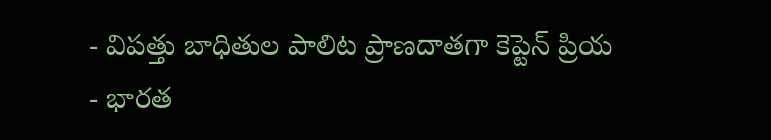- విపత్తు బాధితుల పాలిట ప్రాణదాతగా కెప్టెన్ ప్రియ
- భారత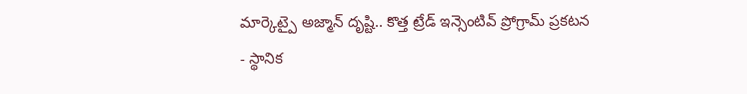మార్కెట్పై అజ్మాన్ దృష్టి.. కొత్త ట్రేడ్ ఇన్సెంటివ్ ప్రోగ్రామ్ ప్రకటన
- స్థానిక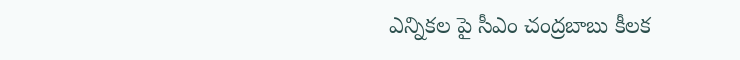ఎన్నికల పై సీఎం చంద్రబాబు కీలక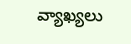వ్యాఖ్యలు